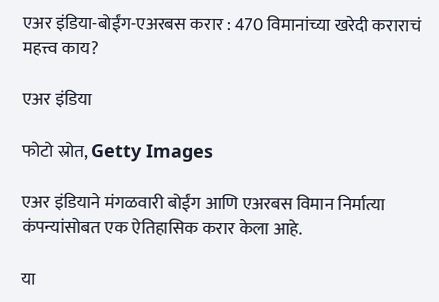एअर इंडिया-बोईंग-एअरबस करार : 470 विमानांच्या खरेदी कराराचं महत्त्व काय?

एअर इंडिया

फोटो स्रोत, Getty Images

एअर इंडियाने मंगळवारी बोईंग आणि एअरबस विमान निर्मात्या कंपन्यांसोबत एक ऐतिहासिक करार केला आहे.

या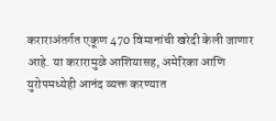कराराअंतर्गत एकूण 470 विमानांची खरेदी केली जाणार आहे. या करारामुळे आशियासह, अमेरिका आणि युरोपमध्येही आनंद व्यक्त करण्यात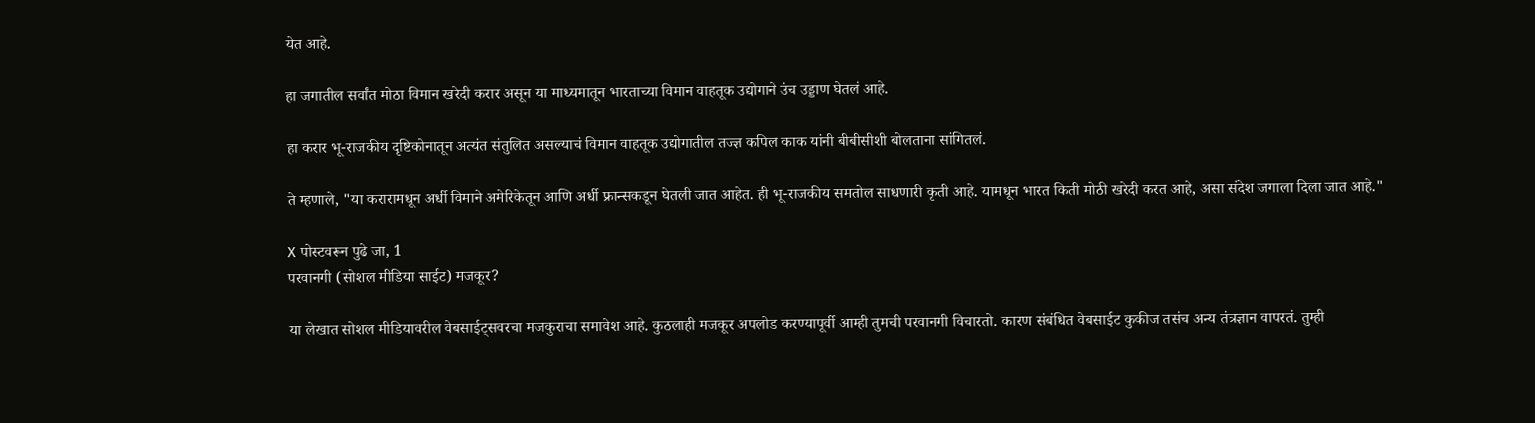येत आहे.

हा जगातील सर्वांत मोठा विमान खरेदी करार असून या माध्यमातून भारताच्या विमान वाहतूक उद्योगाने उंच उड्डाण घेतलं आहे.

हा करार भू-राजकीय दृष्टिकोनातून अत्यंत संतुलित असल्याचं विमान वाहतूक उद्योगातील तज्ज्ञ कपिल काक यांनी बीबीसीशी बोलताना सांगितलं.

ते म्हणाले, "या करारामधून अर्धी विमाने अमेरिकेतून आणि अर्धी फ्रान्सकडून घेतली जात आहेत. ही भू-राजकीय समतोल साधणारी कृती आहे. यामधून भारत किती मोठी खरेदी करत आहे, असा संदेश जगाला दिला जात आहे."

X पोस्टवरून पुढे जा, 1
परवानगी (सोशल मीडिया साईट) मजकूर?

या लेखात सोशल मीडियावरील वेबसाईट्सवरचा मजकुराचा समावेश आहे. कुठलाही मजकूर अपलोड करण्यापूर्वी आम्ही तुमची परवानगी विचारतो. कारण संबंधित वेबसाईट कुकीज तसंच अन्य तंत्रज्ञान वापरतं. तुम्ही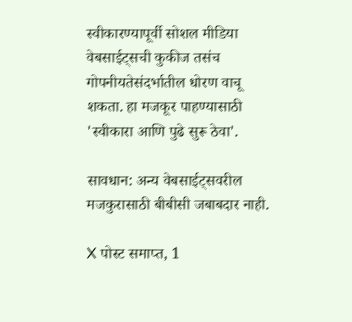स्वीकारण्यापूर्वी सोशल मीडिया वेबसाईट्सची कुकीज तसंच गोपनीयतेसंदर्भातील धोरण वाचू शकता. हा मजकूर पाहण्यासाठी 'स्वीकारा आणि पुढे सुरू ठेवा'.

सावधान: अन्य वेबसाईट्सवरील मजकुरासाठी बीबीसी जबाबदार नाही.

X पोस्ट समाप्त, 1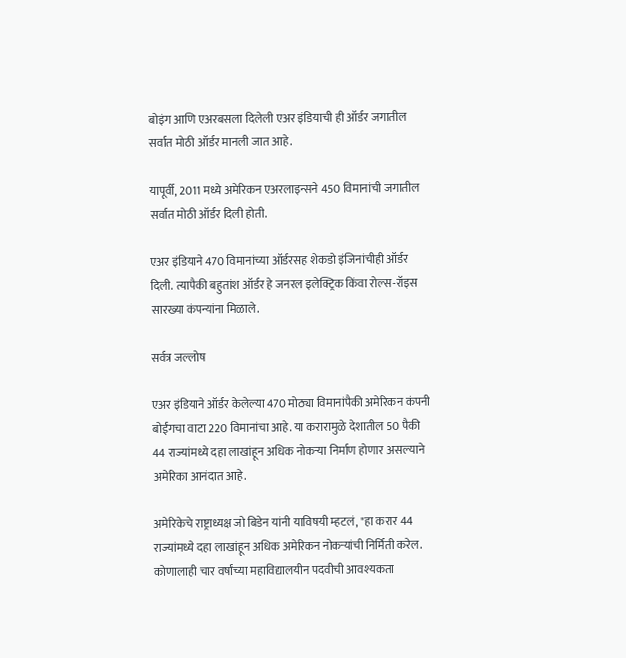बोइंग आणि एअरबसला दिलेली एअर इंडियाची ही ऑर्डर जगातील सर्वात मोठी ऑर्डर मानली जात आहे.

यापूर्वी, 2011 मध्ये अमेरिकन एअरलाइन्सने 450 विमानांची जगातील सर्वात मोठी ऑर्डर दिली होती.

एअर इंडियाने 470 विमानांच्या ऑर्डरसह शेकडो इंजिनांचीही ऑर्डर दिली. त्यापैकी बहुतांश ऑर्डर हे जनरल इलेक्ट्रिक किंवा रोल्स-रॉइस सारख्या कंपन्यांना मिळाले.

सर्वत्र जल्लोष

एअर इंडियाने ऑर्डर केलेल्या 470 मोठ्या विमानांपैकी अमेरिकन कंपनी बोईंगचा वाटा 220 विमानांचा आहे. या करारामुळे देशातील 50 पैकी 44 राज्यांमध्ये दहा लाखांहून अधिक नोकऱ्या निर्माण होणार असल्याने अमेरिका आनंदात आहे.

अमेरिकेचे राष्ट्राध्यक्ष जो बिडेन यांनी याविषयी म्हटलं, "हा करार 44 राज्यांमध्ये दहा लाखांहून अधिक अमेरिकन नोकऱ्यांची निर्मिती करेल. कोणालाही चार वर्षांच्या महाविद्यालयीन पदवीची आवश्यकता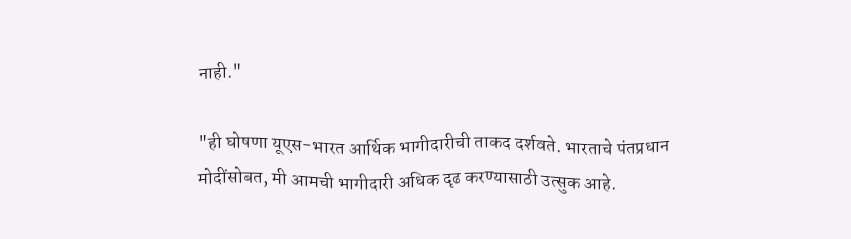नाही."

"ही घोषणा यूएस-भारत आर्थिक भागीदारीची ताकद दर्शवते. भारताचे पंतप्रधान मोदींसोबत, मी आमची भागीदारी अधिक दृढ करण्यासाठी उत्सुक आहे.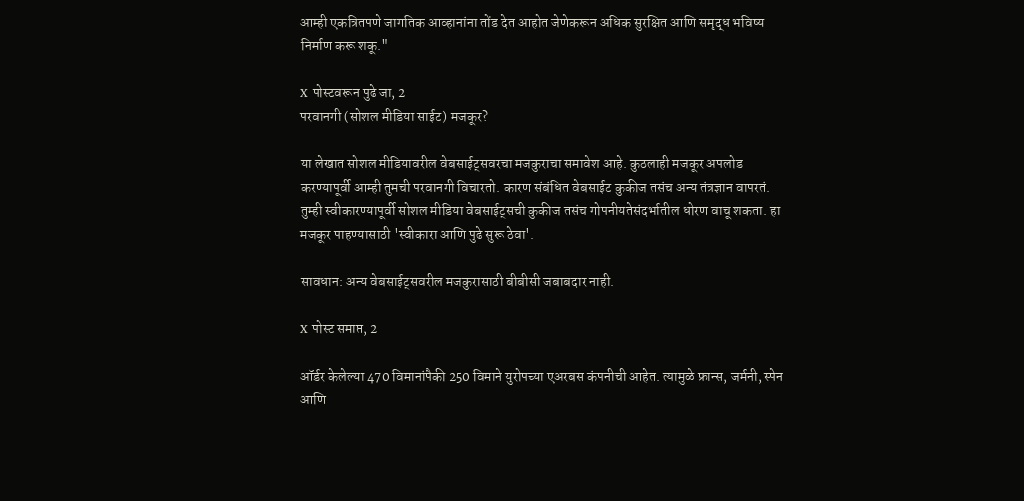आम्ही एकत्रितपणे जागतिक आव्हानांना तोंड देत आहोत जेणेकरून अधिक सुरक्षित आणि समृद्ध भविष्य निर्माण करू शकू."

X पोस्टवरून पुढे जा, 2
परवानगी (सोशल मीडिया साईट) मजकूर?

या लेखात सोशल मीडियावरील वेबसाईट्सवरचा मजकुराचा समावेश आहे. कुठलाही मजकूर अपलोड करण्यापूर्वी आम्ही तुमची परवानगी विचारतो. कारण संबंधित वेबसाईट कुकीज तसंच अन्य तंत्रज्ञान वापरतं. तुम्ही स्वीकारण्यापूर्वी सोशल मीडिया वेबसाईट्सची कुकीज तसंच गोपनीयतेसंदर्भातील धोरण वाचू शकता. हा मजकूर पाहण्यासाठी 'स्वीकारा आणि पुढे सुरू ठेवा'.

सावधान: अन्य वेबसाईट्सवरील मजकुरासाठी बीबीसी जबाबदार नाही.

X पोस्ट समाप्त, 2

ऑर्डर केलेल्या 470 विमानांपैकी 250 विमाने युरोपच्या एअरबस कंपनीची आहेत. त्यामुळे फ्रान्स, जर्मनी, स्पेन आणि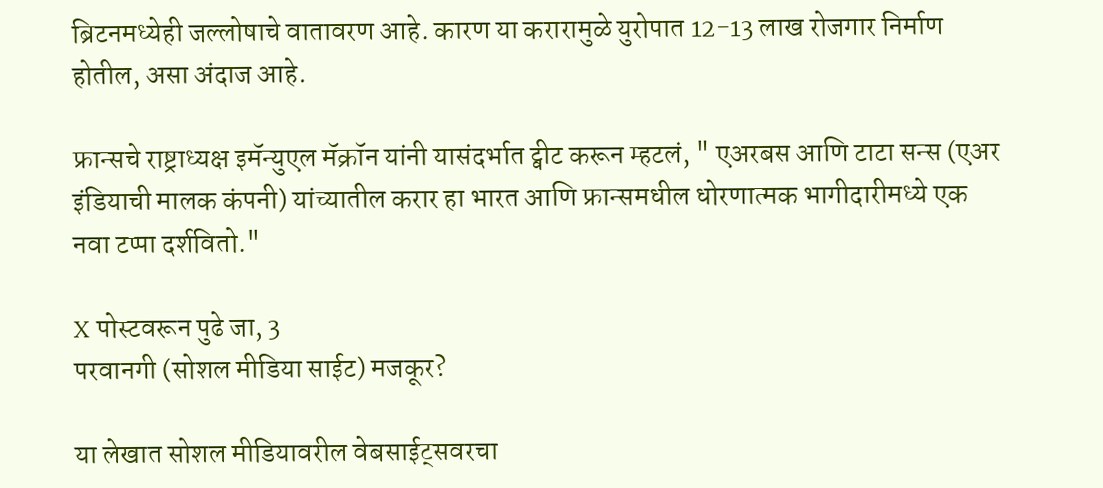ब्रिटनमध्येही जल्लोषाचे वातावरण आहे. कारण या करारामुळे युरोपात 12-13 लाख रोजगार निर्माण होतील, असा अंदाज आहे.

फ्रान्सचे राष्ट्राध्यक्ष इमॅन्युएल मॅक्रॉन यांनी यासंदर्भात ट्वीट करून म्हटलं, " एअरबस आणि टाटा सन्स (एअर इंडियाची मालक कंपनी) यांच्यातील करार हा भारत आणि फ्रान्समधील धोरणात्मक भागीदारीमध्ये एक नवा टप्पा दर्शवितो."

X पोस्टवरून पुढे जा, 3
परवानगी (सोशल मीडिया साईट) मजकूर?

या लेखात सोशल मीडियावरील वेबसाईट्सवरचा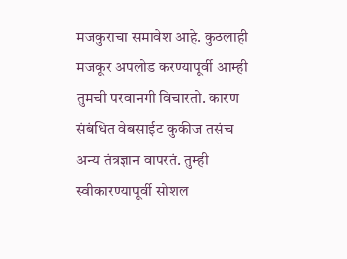मजकुराचा समावेश आहे. कुठलाही मजकूर अपलोड करण्यापूर्वी आम्ही तुमची परवानगी विचारतो. कारण संबंधित वेबसाईट कुकीज तसंच अन्य तंत्रज्ञान वापरतं. तुम्ही स्वीकारण्यापूर्वी सोशल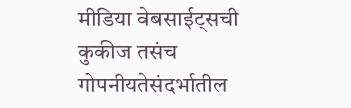मीडिया वेबसाईट्सची कुकीज तसंच गोपनीयतेसंदर्भातील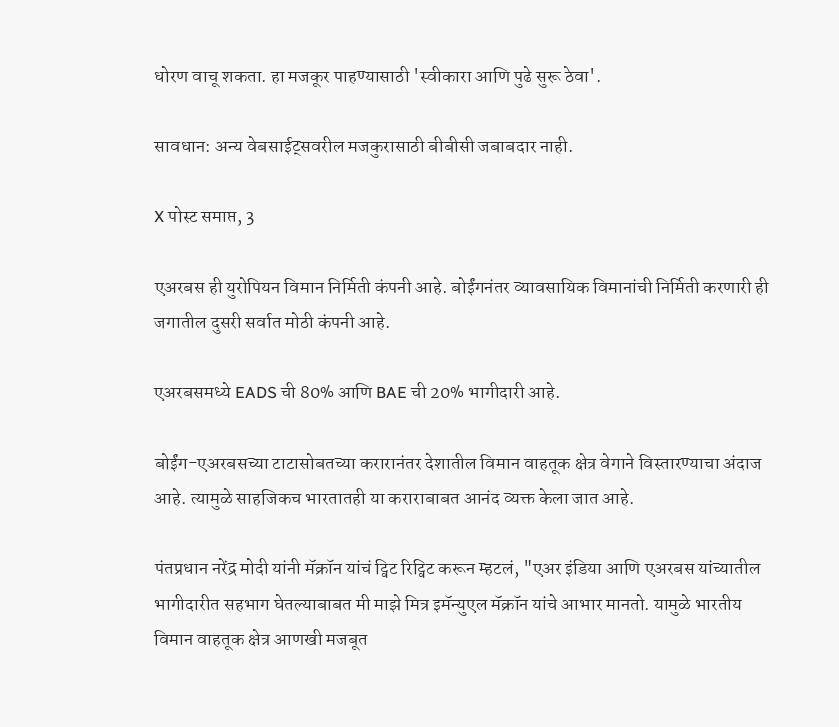धोरण वाचू शकता. हा मजकूर पाहण्यासाठी 'स्वीकारा आणि पुढे सुरू ठेवा'.

सावधान: अन्य वेबसाईट्सवरील मजकुरासाठी बीबीसी जबाबदार नाही.

X पोस्ट समाप्त, 3

एअरबस ही युरोपियन विमान निर्मिती कंपनी आहे. बोईंगनंतर व्यावसायिक विमानांची निर्मिती करणारी ही जगातील दुसरी सर्वात मोठी कंपनी आहे.

एअरबसमध्ये EADS ची 80% आणि BAE ची 20% भागीदारी आहे.

बोईंग-एअरबसच्या टाटासोबतच्या करारानंतर देशातील विमान वाहतूक क्षेत्र वेगाने विस्तारण्याचा अंदाज आहे. त्यामुळे साहजिकच भारतातही या कराराबाबत आनंद व्यक्त केला जात आहे.

पंतप्रधान नरेंद्र मोदी यांनी मॅक्रॉन यांचं ट्विट रिट्विट करून म्हटलं, "एअर इंडिया आणि एअरबस यांच्यातील भागीदारीत सहभाग घेतल्याबाबत मी माझे मित्र इमॅन्युएल मॅक्रॉन यांचे आभार मानतो. यामुळे भारतीय विमान वाहतूक क्षेत्र आणखी मजबूत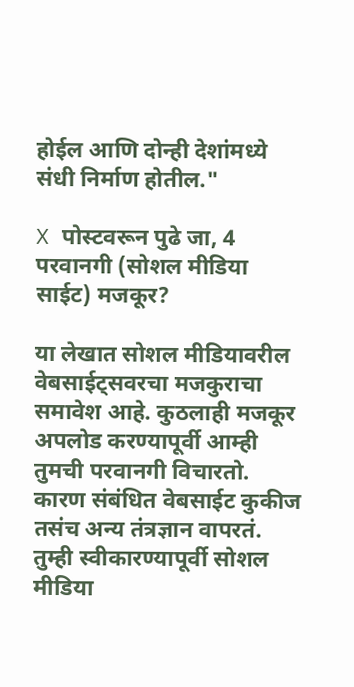होईल आणि दोन्ही देशांमध्ये संधी निर्माण होतील."

X पोस्टवरून पुढे जा, 4
परवानगी (सोशल मीडिया साईट) मजकूर?

या लेखात सोशल मीडियावरील वेबसाईट्सवरचा मजकुराचा समावेश आहे. कुठलाही मजकूर अपलोड करण्यापूर्वी आम्ही तुमची परवानगी विचारतो. कारण संबंधित वेबसाईट कुकीज तसंच अन्य तंत्रज्ञान वापरतं. तुम्ही स्वीकारण्यापूर्वी सोशल मीडिया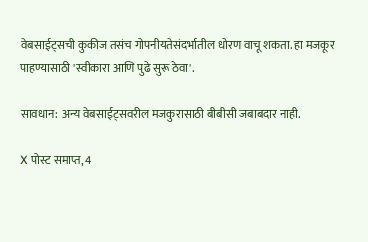वेबसाईट्सची कुकीज तसंच गोपनीयतेसंदर्भातील धोरण वाचू शकता. हा मजकूर पाहण्यासाठी 'स्वीकारा आणि पुढे सुरू ठेवा'.

सावधान: अन्य वेबसाईट्सवरील मजकुरासाठी बीबीसी जबाबदार नाही.

X पोस्ट समाप्त, 4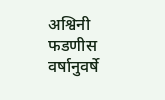अश्विनी फडणीस वर्षानुवर्षे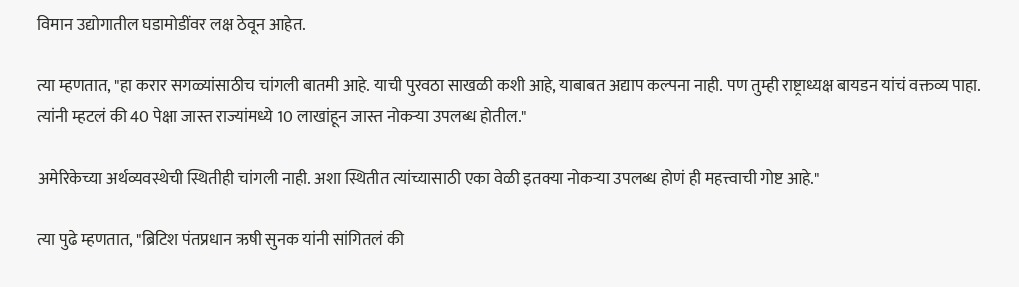विमान उद्योगातील घडामोडींवर लक्ष ठेवून आहेत.

त्या म्हणतात, "हा करार सगळ्यांसाठीच चांगली बातमी आहे. याची पुरवठा साखळी कशी आहे, याबाबत अद्याप कल्पना नाही. पण तुम्ही राष्ट्राध्यक्ष बायडन यांचं वक्तव्य पाहा. त्यांनी म्हटलं की 40 पेक्षा जास्त राज्यांमध्ये 10 लाखांहून जास्त नोकऱ्या उपलब्ध होतील."

अमेरिकेच्या अर्थव्यवस्थेची स्थितीही चांगली नाही. अशा स्थितीत त्यांच्यासाठी एका वेळी इतक्या नोकऱ्या उपलब्ध होणं ही महत्त्वाची गोष्ट आहे."

त्या पुढे म्हणतात, "ब्रिटिश पंतप्रधान ऋषी सुनक यांनी सांगितलं की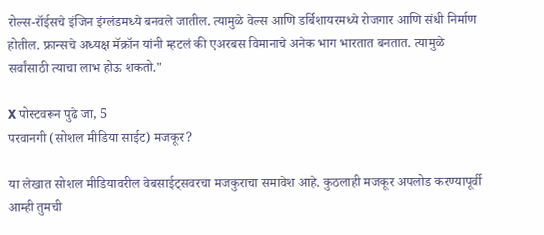रोल्स-रॉईसचे इंजिन इंग्लंडमध्ये बनवले जातील. त्यामुळे वेल्स आणि डर्बिशायरमध्ये रोजगार आणि संधी निर्माण होतील. फ्रान्सचे अध्यक्ष मॅक्रॉन यांनी म्हटलं की एअरबस विमानाचे अनेक भाग भारतात बनतात. त्यामुळे सर्वांसाठी त्याचा लाभ होऊ शकतो."

X पोस्टवरून पुढे जा, 5
परवानगी (सोशल मीडिया साईट) मजकूर?

या लेखात सोशल मीडियावरील वेबसाईट्सवरचा मजकुराचा समावेश आहे. कुठलाही मजकूर अपलोड करण्यापूर्वी आम्ही तुमची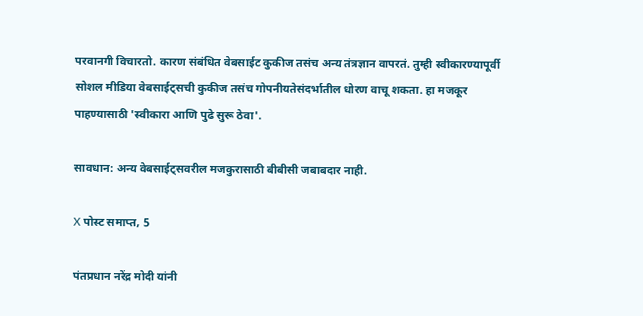परवानगी विचारतो. कारण संबंधित वेबसाईट कुकीज तसंच अन्य तंत्रज्ञान वापरतं. तुम्ही स्वीकारण्यापूर्वी सोशल मीडिया वेबसाईट्सची कुकीज तसंच गोपनीयतेसंदर्भातील धोरण वाचू शकता. हा मजकूर पाहण्यासाठी 'स्वीकारा आणि पुढे सुरू ठेवा'.

सावधान: अन्य वेबसाईट्सवरील मजकुरासाठी बीबीसी जबाबदार नाही.

X पोस्ट समाप्त, 5

पंतप्रधान नरेंद्र मोदी यांनी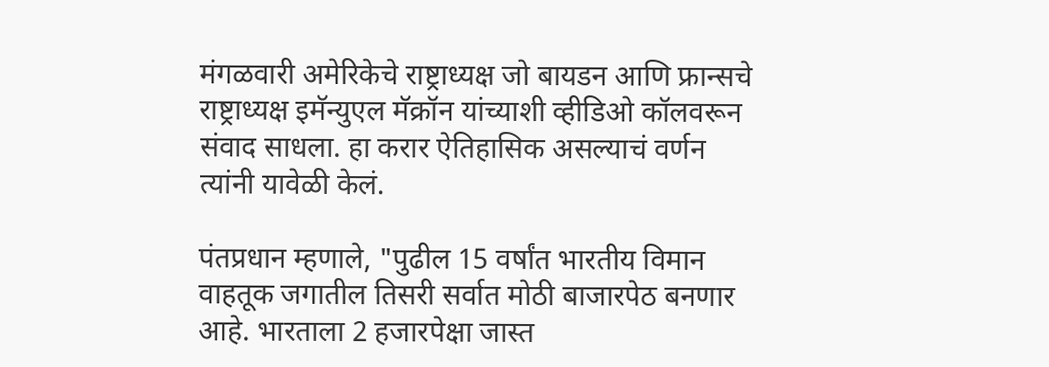मंगळवारी अमेरिकेचे राष्ट्राध्यक्ष जो बायडन आणि फ्रान्सचे राष्ट्राध्यक्ष इमॅन्युएल मॅक्रॉन यांच्याशी व्हीडिओ कॉलवरून संवाद साधला. हा करार ऐतिहासिक असल्याचं वर्णन त्यांनी यावेळी केलं.

पंतप्रधान म्हणाले, "पुढील 15 वर्षांत भारतीय विमान वाहतूक जगातील तिसरी सर्वात मोठी बाजारपेठ बनणार आहे. भारताला 2 हजारपेक्षा जास्त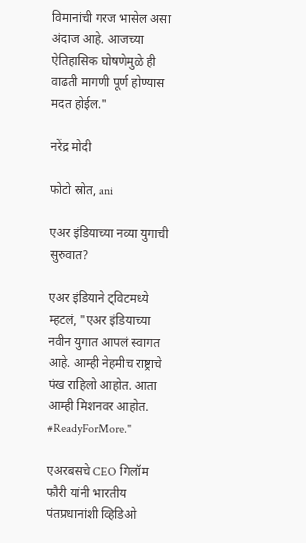विमानांची गरज भासेल असा अंदाज आहे. आजच्या ऐतिहासिक घोषणेमुळे ही वाढती मागणी पूर्ण होण्यास मदत होईल."

नरेंद्र मोदी

फोटो स्रोत, ani

एअर इंडियाच्या नव्या युगाची सुरुवात?

एअर इंडियाने ट्विटमध्ये म्हटलं, "एअर इंडियाच्या नवीन युगात आपलं स्वागत आहे. आम्ही नेहमीच राष्ट्राचे पंख राहिलो आहोत. आता आम्ही मिशनवर आहोत. #ReadyForMore."

एअरबसचे CEO गिलॉम फौरी यांनी भारतीय पंतप्रधानांशी व्हिडिओ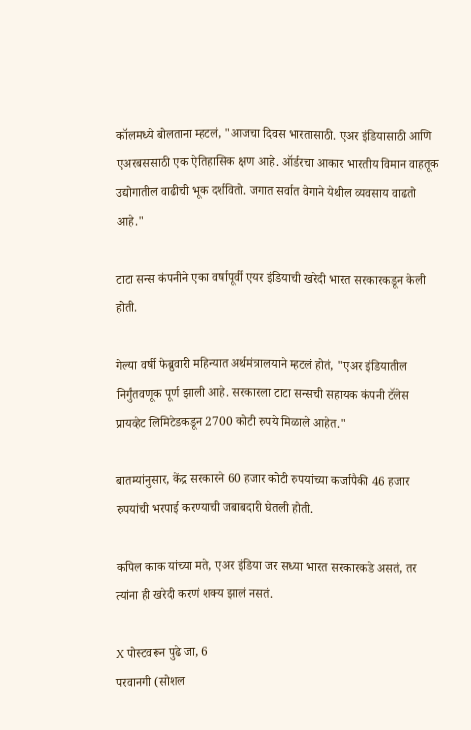कॉलमध्ये बोलताना म्हटलं, "आजचा दिवस भारतासाठी. एअर इंडियासाठी आणि एअरबससाठी एक ऐतिहासिक क्षण आहे. ऑर्डरचा आकार भारतीय विमान वाहतूक उद्योगातील वाढीची भूक दर्शवितो. जगात सर्वात वेगाने येथील व्यवसाय वाढतो आहे."

टाटा सन्स कंपनीने एका वर्षापूर्वी एयर इंडियाची खरेदी भारत सरकारकडून केली होती.

गेल्या वर्षी फेब्रुवारी महिन्यात अर्थमंत्रालयाने म्हटलं होतं, "एअर इंडियातील निर्गुंतवणूक पूर्ण झाली आहे. सरकारला टाटा सन्सची सहायक कंपनी टॅलेस प्रायव्हेट लिमिटेडकडून 2700 कोटी रुपये मिळाले आहेत."

बातम्यांनुसार, केंद्र सरकारने 60 हजार कोटी रुपयांच्या कर्जापैकी 46 हजार रुपयांची भरपाई करण्याची जबाबदारी घेतली होती.

कपिल काक यांच्या मते, एअर इंडिया जर सध्या भारत सरकारकडे असतं, तर त्यांना ही खरेदी करणं शक्य झालं नसतं.

X पोस्टवरून पुढे जा, 6
परवानगी (सोशल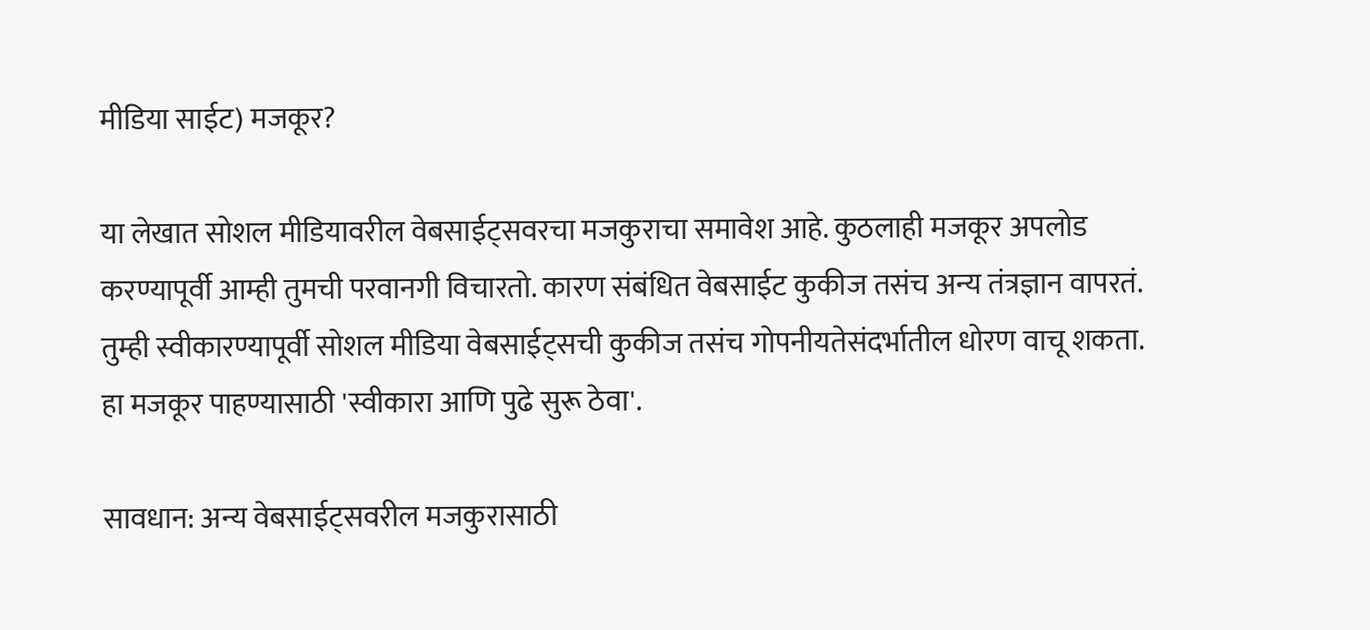मीडिया साईट) मजकूर?

या लेखात सोशल मीडियावरील वेबसाईट्सवरचा मजकुराचा समावेश आहे. कुठलाही मजकूर अपलोड करण्यापूर्वी आम्ही तुमची परवानगी विचारतो. कारण संबंधित वेबसाईट कुकीज तसंच अन्य तंत्रज्ञान वापरतं. तुम्ही स्वीकारण्यापूर्वी सोशल मीडिया वेबसाईट्सची कुकीज तसंच गोपनीयतेसंदर्भातील धोरण वाचू शकता. हा मजकूर पाहण्यासाठी 'स्वीकारा आणि पुढे सुरू ठेवा'.

सावधान: अन्य वेबसाईट्सवरील मजकुरासाठी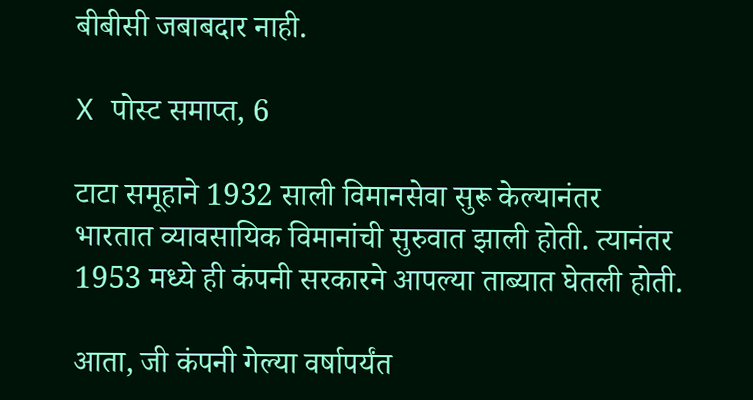बीबीसी जबाबदार नाही.

X पोस्ट समाप्त, 6

टाटा समूहाने 1932 साली विमानसेवा सुरू केल्यानंतर भारतात व्यावसायिक विमानांची सुरुवात झाली होती. त्यानंतर 1953 मध्ये ही कंपनी सरकारने आपल्या ताब्यात घेतली होती.

आता, जी कंपनी गेल्या वर्षापर्यंत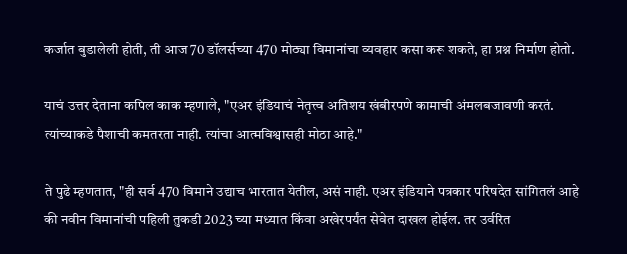कर्जात बुडालेली होती, ती आज 70 डॉलर्सच्या 470 मोठ्या विमानांचा व्यवहार कसा करू शकते, हा प्रश्न निर्माण होतो.

याचं उत्तर देताना कपिल काक म्हणाले, "एअर इंडियाचं नेतृत्त्व अतिशय खंबीरपणे कामाची अंमलबजावणी करतं. त्यांच्याकडे पैशाची कमतरता नाही. त्यांचा आत्मविश्वासही मोठा आहे."

ते पुढे म्हणतात, "ही सर्व 470 विमाने उद्याच भारतात येतील, असं नाही. एअर इंडियाने पत्रकार परिषदेत सांगितलं आहे की नवीन विमानांची पहिली तुकडी 2023 च्या मध्यात किंवा अखेरपर्यंत सेवेत दाखल होईल. तर उर्वरित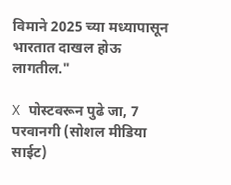विमाने 2025 च्या मध्यापासून भारतात दाखल होऊ लागतील."

X पोस्टवरून पुढे जा, 7
परवानगी (सोशल मीडिया साईट)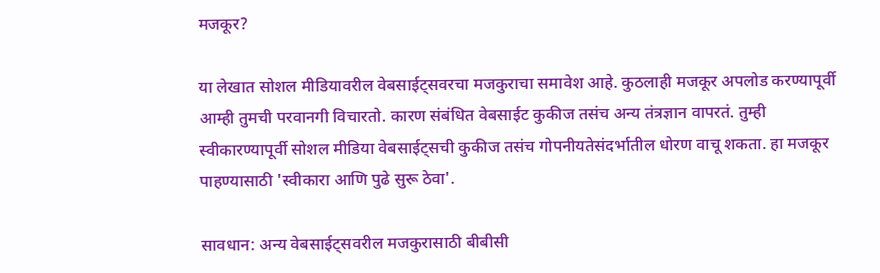मजकूर?

या लेखात सोशल मीडियावरील वेबसाईट्सवरचा मजकुराचा समावेश आहे. कुठलाही मजकूर अपलोड करण्यापूर्वी आम्ही तुमची परवानगी विचारतो. कारण संबंधित वेबसाईट कुकीज तसंच अन्य तंत्रज्ञान वापरतं. तुम्ही स्वीकारण्यापूर्वी सोशल मीडिया वेबसाईट्सची कुकीज तसंच गोपनीयतेसंदर्भातील धोरण वाचू शकता. हा मजकूर पाहण्यासाठी 'स्वीकारा आणि पुढे सुरू ठेवा'.

सावधान: अन्य वेबसाईट्सवरील मजकुरासाठी बीबीसी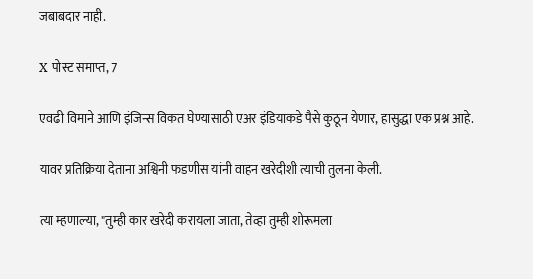जबाबदार नाही.

X पोस्ट समाप्त, 7

एवढी विमाने आणि इंजिन्स विकत घेण्यासाठी एअर इंडियाकडे पैसे कुठून येणार, हासुद्धा एक प्रश्न आहे.

यावर प्रतिक्रिया देताना अश्विनी फडणीस यांनी वाहन खरेदीशी त्याची तुलना केली.

त्या म्हणाल्या, "तुम्ही कार खरेदी करायला जाता, तेव्हा तुम्ही शोरूमला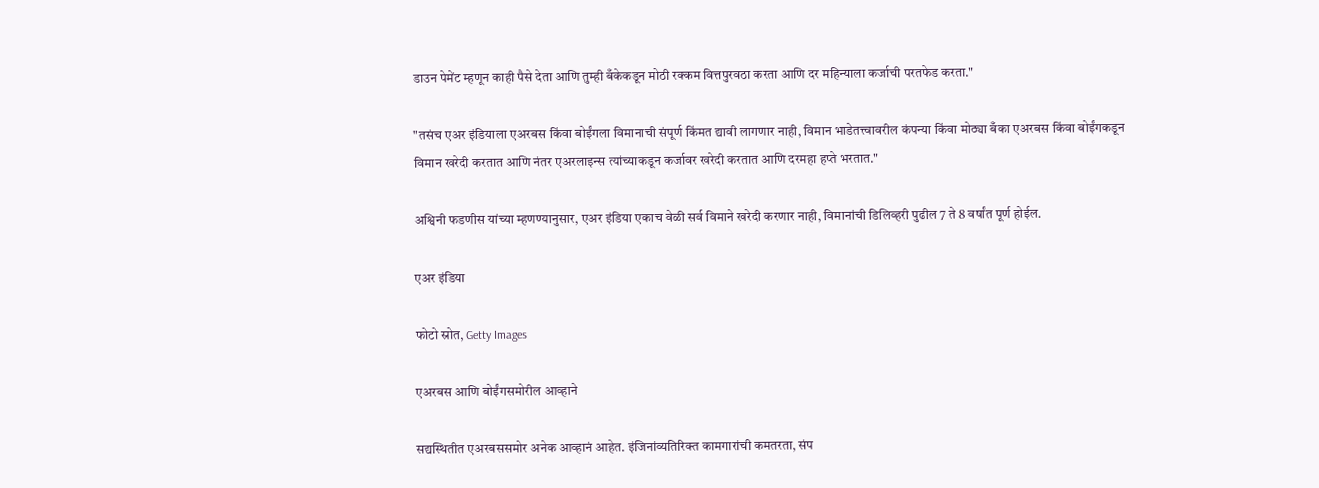डाउन पेमेंट म्हणून काही पैसे देता आणि तुम्ही बँकेकडून मोठी रक्कम वित्तपुरवठा करता आणि दर महिन्याला कर्जाची परतफेड करता."

"तसंच एअर इंडियाला एअरबस किंवा बोईंगला विमानाची संपूर्ण किंमत द्यावी लागणार नाही, विमान भाडेतत्त्वावरील कंपन्या किंवा मोठ्या बँका एअरबस किंवा बोईंगकडून विमान खरेदी करतात आणि नंतर एअरलाइन्स त्यांच्याकडून कर्जावर खरेदी करतात आणि दरमहा हप्ते भरतात."

अश्विनी फडणीस यांच्या म्हणण्यानुसार, एअर इंडिया एकाच वेळी सर्व विमाने खरेदी करणार नाही, विमानांची डिलिव्हरी पुढील 7 ते 8 वर्षांत पूर्ण होईल.

एअर इंडिया

फोटो स्रोत, Getty Images

एअरबस आणि बोईंगसमोरील आव्हाने

सद्यस्थितीत एअरबससमोर अनेक आव्हानं आहेत. इंजिनांव्यतिरिक्त कामगारांची कमतरता, संप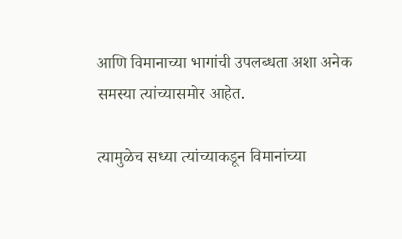आणि विमानाच्या भागांची उपलब्धता अशा अनेक समस्या त्यांच्यासमोर आहेत.

त्यामुळेच सध्या त्यांच्याकडून विमानांच्या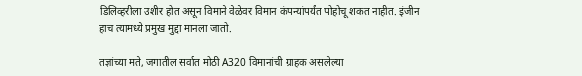डिलिव्हरीला उशीर होत असून विमाने वेळेवर विमान कंपन्यांपर्यंत पोहोचू शकत नाहीत. इंजीन हाच त्यामध्ये प्रमुख मुद्दा मानला जातो.

तज्ञांच्या मते, जगातील सर्वात मोठी A320 विमानांची ग्राहक असलेल्या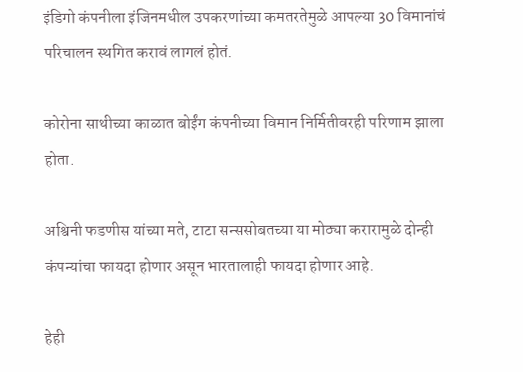इंडिगो कंपनीला इंजिनमधील उपकरणांच्या कमतरतेमुळे आपल्या 30 विमानांचं परिचालन स्थगित करावं लागलं होतं.

कोरोना साथीच्या काळात बोईंग कंपनीच्या विमान निर्मितीवरही परिणाम झाला होता.

अश्विनी फडणीस यांच्या मते, टाटा सन्ससोबतच्या या मोठ्या करारामुळे दोन्ही कंपन्यांचा फायदा होणार असून भारतालाही फायदा होणार आहे.

हेही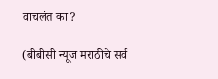वाचलंत का?

(बीबीसी न्यूज मराठीचे सर्व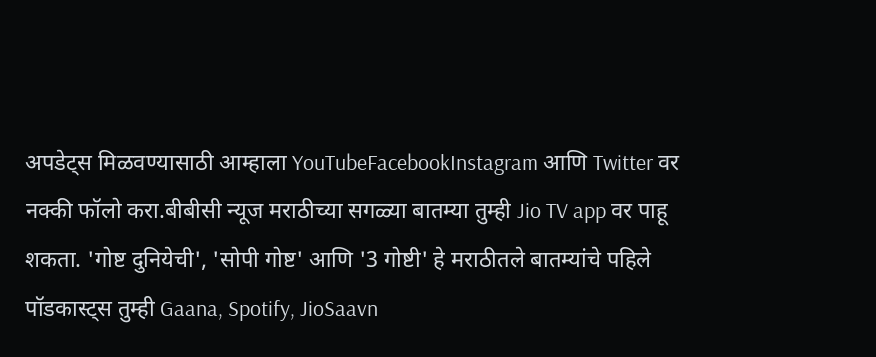अपडेट्स मिळवण्यासाठी आम्हाला YouTubeFacebookInstagram आणि Twitter वर नक्की फॉलो करा.बीबीसी न्यूज मराठीच्या सगळ्या बातम्या तुम्ही Jio TV app वर पाहू शकता. 'गोष्ट दुनियेची', 'सोपी गोष्ट' आणि '3 गोष्टी' हे मराठीतले बातम्यांचे पहिले पॉडकास्ट्स तुम्ही Gaana, Spotify, JioSaavn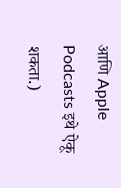आणि Apple Podcasts इथे ऐकू शकता.)